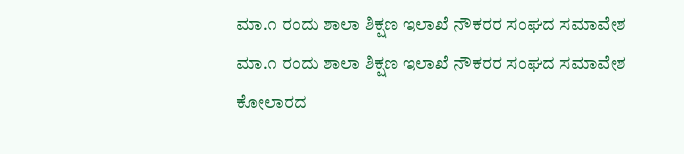ಮಾ.೧ ರಂದು ಶಾಲಾ ಶಿಕ್ಷಣ ಇಲಾಖೆ ನೌಕರರ ಸಂಘದ ಸಮಾವೇಶ
ಮಾ.೧ ರಂದು ಶಾಲಾ ಶಿಕ್ಷಣ ಇಲಾಖೆ ನೌಕರರ ಸಂಘದ ಸಮಾವೇಶ
ಕೋಲಾರದ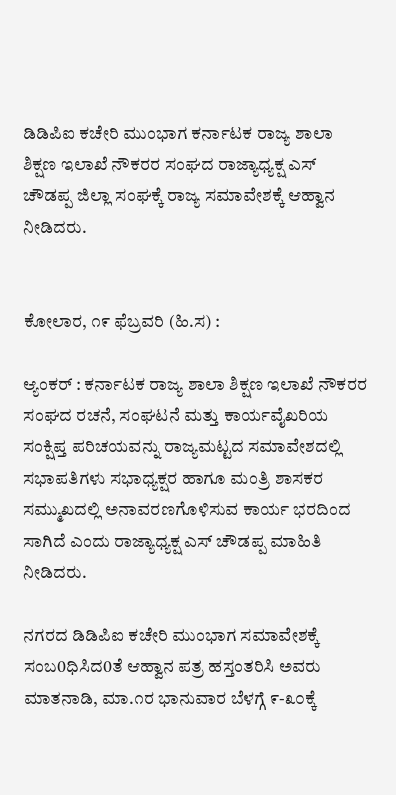ಡಿಡಿಪಿಐ ಕಚೇರಿ ಮುಂಭಾಗ ಕರ್ನಾಟಕ ರಾಜ್ಯ ಶಾಲಾ ಶಿಕ್ಷಣ ಇಲಾಖೆ ನೌಕರರ ಸಂಘದ ರಾಜ್ಯಾಧ್ಯಕ್ಷ ಎಸ್ ಚೌಡಪ್ಪ ಜಿಲ್ಲಾ ಸಂಘಕ್ಕೆ ರಾಜ್ಯ ಸಮಾವೇಶಕ್ಕೆ ಆಹ್ವಾನ ನೀಡಿದರು.


ಕೋಲಾರ, ೧೯ ಫೆಬ್ರವರಿ (ಹಿ.ಸ) :

ಆ್ಯಂಕರ್ : ಕರ್ನಾಟಕ ರಾಜ್ಯ ಶಾಲಾ ಶಿಕ್ಷಣ ಇಲಾಖೆ ನೌಕರರ ಸಂಘದ ರಚನೆ, ಸಂಘಟನೆ ಮತ್ತು ಕಾರ್ಯವೈಖರಿಯ ಸಂಕ್ಷಿಪ್ತ ಪರಿಚಯವನ್ನು ರಾಜ್ಯಮಟ್ಟದ ಸಮಾವೇಶದಲ್ಲಿ ಸಭಾಪತಿಗಳು ಸಭಾಧ್ಯಕ್ಷರ ಹಾಗೂ ಮಂತ್ರಿ ಶಾಸಕರ ಸಮ್ಮುಖದಲ್ಲಿ ಅನಾವರಣಗೊಳಿಸುವ ಕಾರ್ಯ ಭರದಿಂದ ಸಾಗಿದೆ ಎಂದು ರಾಜ್ಯಾಧ್ಯಕ್ಷ ಎಸ್ ಚೌಡಪ್ಪ ಮಾಹಿತಿ ನೀಡಿದರು.

ನಗರದ ಡಿಡಿಪಿಐ ಕಚೇರಿ ಮುಂಭಾಗ ಸಮಾವೇಶಕ್ಕೆ ಸಂಬ0ಧಿಸಿದ0ತೆ ಆಹ್ವಾನ ಪತ್ರ ಹಸ್ತಂತರಿಸಿ ಅವರು ಮಾತನಾಡಿ, ಮಾ.೧ರ ಭಾನುವಾರ ಬೆಳಗ್ಗೆ ೯-೩೦ಕ್ಕೆ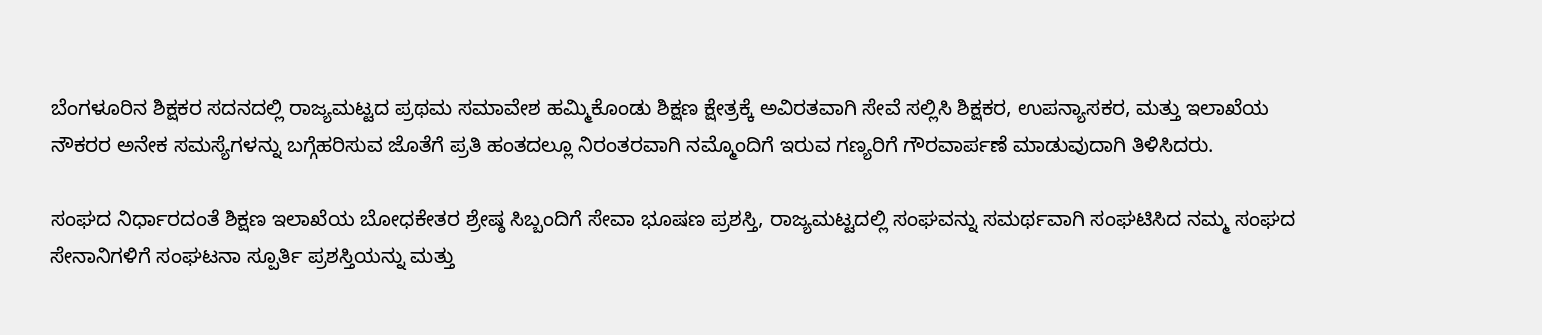ಬೆಂಗಳೂರಿನ ಶಿಕ್ಷಕರ ಸದನದಲ್ಲಿ ರಾಜ್ಯಮಟ್ಟದ ಪ್ರಥಮ ಸಮಾವೇಶ ಹಮ್ಮಿಕೊಂಡು ಶಿಕ್ಷಣ ಕ್ಷೇತ್ರಕ್ಕೆ ಅವಿರತವಾಗಿ ಸೇವೆ ಸಲ್ಲಿಸಿ ಶಿಕ್ಷಕರ, ಉಪನ್ಯಾಸಕರ, ಮತ್ತು ಇಲಾಖೆಯ ನೌಕರರ ಅನೇಕ ಸಮಸ್ಯೆಗಳನ್ನು ಬಗ್ಗೆಹರಿಸುವ ಜೊತೆಗೆ ಪ್ರತಿ ಹಂತದಲ್ಲೂ ನಿರಂತರವಾಗಿ ನಮ್ಮೊಂದಿಗೆ ಇರುವ ಗಣ್ಯರಿಗೆ ಗೌರವಾರ್ಪಣೆ ಮಾಡುವುದಾಗಿ ತಿಳಿಸಿದರು.

ಸಂಘದ ನಿರ್ಧಾರದಂತೆ ಶಿಕ್ಷಣ ಇಲಾಖೆಯ ಬೋಧಕೇತರ ಶ್ರೇಷ್ಠ ಸಿಬ್ಬಂದಿಗೆ ಸೇವಾ ಭೂಷಣ ಪ್ರಶಸ್ತಿ, ರಾಜ್ಯಮಟ್ಟದಲ್ಲಿ ಸಂಘವನ್ನು ಸಮರ್ಥವಾಗಿ ಸಂಘಟಿಸಿದ ನಮ್ಮ ಸಂಘದ ಸೇನಾನಿಗಳಿಗೆ ಸಂಘಟನಾ ಸ್ಪೂರ್ತಿ ಪ್ರಶಸ್ತಿಯನ್ನು ಮತ್ತು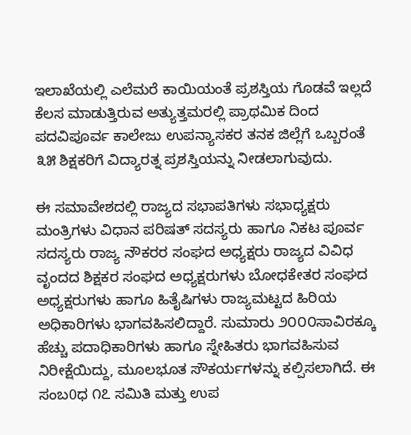ಇಲಾಖೆಯಲ್ಲಿ ಎಲೆಮರೆ ಕಾಯಿಯಂತೆ ಪ್ರಶಸ್ತಿಯ ಗೊಡವೆ ಇಲ್ಲದೆ ಕೆಲಸ ಮಾಡುತ್ತಿರುವ ಅತ್ಯುತ್ತಮರಲ್ಲಿ ಪ್ರಾಥಮಿಕ ದಿಂದ ಪದವಿಪೂರ್ವ ಕಾಲೇಜು ಉಪನ್ಯಾಸಕರ ತನಕ ಜಿಲ್ಲೆಗೆ ಒಬ್ಬರಂತೆ ೩೫ ಶಿಕ್ಷಕರಿಗೆ ವಿದ್ಯಾರತ್ನ ಪ್ರಶಸ್ತಿಯನ್ನು ನೀಡಲಾಗುವುದು.

ಈ ಸಮಾವೇಶದಲ್ಲಿ ರಾಜ್ಯದ ಸಭಾಪತಿಗಳು ಸಭಾಧ್ಯಕ್ಷರು ಮಂತ್ರಿಗಳು ವಿಧಾನ ಪರಿಷತ್ ಸದಸ್ಯರು ಹಾಗೂ ನಿಕಟ ಪೂರ್ವ ಸದಸ್ಯರು ರಾಜ್ಯ ನೌಕರರ ಸಂಘದ ಅಧ್ಯಕ್ಷರು ರಾಜ್ಯದ ವಿವಿಧ ವೃಂದದ ಶಿಕ್ಷಕರ ಸಂಘದ ಅಧ್ಯಕ್ಷರುಗಳು ಬೋಧಕೇತರ ಸಂಘದ ಅಧ್ಯಕ್ಷರುಗಳು ಹಾಗೂ ಹಿತೈಷಿಗಳು ರಾಜ್ಯಮಟ್ಟದ ಹಿರಿಯ ಅಧಿಕಾರಿಗಳು ಭಾಗವಹಿಸಲಿದ್ದಾರೆ. ಸುಮಾರು ೨೦೦೦ಸಾವಿರಕ್ಕೂ ಹೆಚ್ಚು ಪದಾಧಿಕಾರಿಗಳು ಹಾಗೂ ಸ್ನೇಹಿತರು ಭಾಗವಹಿಸುವ ನಿರೀಕ್ಷೆಯಿದ್ದು, ಮೂಲಭೂತ ಸೌಕರ್ಯಗಳನ್ನು ಕಲ್ಪಿಸಲಾಗಿದೆ. ಈ ಸಂಬ0ಧ ೧೭ ಸಮಿತಿ ಮತ್ತು ಉಪ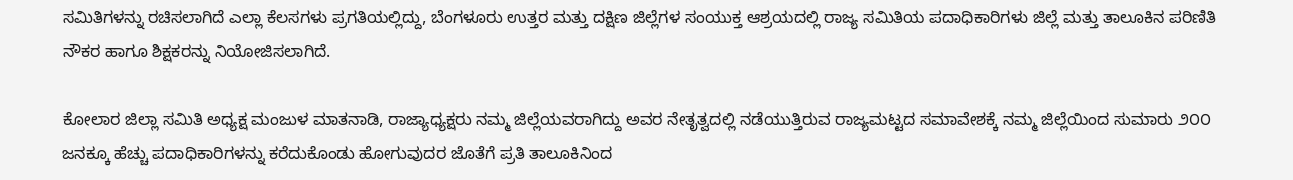ಸಮಿತಿಗಳನ್ನು ರಚಿಸಲಾಗಿದೆ ಎಲ್ಲಾ ಕೆಲಸಗಳು ಪ್ರಗತಿಯಲ್ಲಿದ್ದು, ಬೆಂಗಳೂರು ಉತ್ತರ ಮತ್ತು ದಕ್ಷಿಣ ಜಿಲ್ಲೆಗಳ ಸಂಯುಕ್ತ ಆಶ್ರಯದಲ್ಲಿ ರಾಜ್ಯ ಸಮಿತಿಯ ಪದಾಧಿಕಾರಿಗಳು ಜಿಲ್ಲೆ ಮತ್ತು ತಾಲೂಕಿನ ಪರಿಣಿತಿ ನೌಕರ ಹಾಗೂ ಶಿಕ್ಷಕರನ್ನು ನಿಯೋಜಿಸಲಾಗಿದೆ.

ಕೋಲಾರ ಜಿಲ್ಲಾ ಸಮಿತಿ ಅಧ್ಯಕ್ಷ ಮಂಜುಳ ಮಾತನಾಡಿ, ರಾಜ್ಯಾಧ್ಯಕ್ಷರು ನಮ್ಮ ಜಿಲ್ಲೆಯವರಾಗಿದ್ದು ಅವರ ನೇತೃತ್ವದಲ್ಲಿ ನಡೆಯುತ್ತಿರುವ ರಾಜ್ಯಮಟ್ಟದ ಸಮಾವೇಶಕ್ಕೆ ನಮ್ಮ ಜಿಲ್ಲೆಯಿಂದ ಸುಮಾರು ೨೦೦ ಜನಕ್ಕೂ ಹೆಚ್ಚು ಪದಾಧಿಕಾರಿಗಳನ್ನು ಕರೆದುಕೊಂಡು ಹೋಗುವುದರ ಜೊತೆಗೆ ಪ್ರತಿ ತಾಲೂಕಿನಿಂದ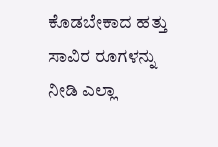ಕೊಡಬೇಕಾದ ಹತ್ತು ಸಾವಿರ ರೂಗಳನ್ನು ನೀಡಿ ಎಲ್ಲಾ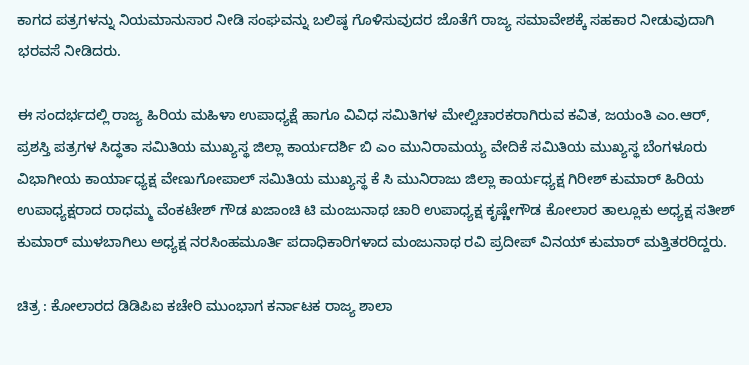ಕಾಗದ ಪತ್ರಗಳನ್ನು ನಿಯಮಾನುಸಾರ ನೀಡಿ ಸಂಘವನ್ನು ಬಲಿಷ್ಠ ಗೊಳಿಸುವುದರ ಜೊತೆಗೆ ರಾಜ್ಯ ಸಮಾವೇಶಕ್ಕೆ ಸಹಕಾರ ನೀಡುವುದಾಗಿ ಭರವಸೆ ನೀಡಿದರು.

ಈ ಸಂದರ್ಭದಲ್ಲಿ ರಾಜ್ಯ ಹಿರಿಯ ಮಹಿಳಾ ಉಪಾಧ್ಯಕ್ಷೆ ಹಾಗೂ ವಿವಿಧ ಸಮಿತಿಗಳ ಮೇಲ್ವಿಚಾರಕರಾಗಿರುವ ಕವಿತ, ಜಯಂತಿ ಎಂ.ಆರ್, ಪ್ರಶಸ್ತಿ ಪತ್ರಗಳ ಸಿದ್ಧತಾ ಸಮಿತಿಯ ಮುಖ್ಯಸ್ಥ ಜಿಲ್ಲಾ ಕಾರ್ಯದರ್ಶಿ ಬಿ ಎಂ ಮುನಿರಾಮಯ್ಯ ವೇದಿಕೆ ಸಮಿತಿಯ ಮುಖ್ಯಸ್ಥ ಬೆಂಗಳೂರು ವಿಭಾಗೀಯ ಕಾರ್ಯಾಧ್ಯಕ್ಷ ವೇಣುಗೋಪಾಲ್ ಸಮಿತಿಯ ಮುಖ್ಯಸ್ಥ ಕೆ ಸಿ ಮುನಿರಾಜು ಜಿಲ್ಲಾ ಕಾರ್ಯಧ್ಯಕ್ಷ ಗಿರೀಶ್ ಕುಮಾರ್ ಹಿರಿಯ ಉಪಾಧ್ಯಕ್ಷರಾದ ರಾಧಮ್ಮ ವೆಂಕಟೇಶ್ ಗೌಡ ಖಜಾಂಚಿ ಟಿ ಮಂಜುನಾಥ ಚಾರಿ ಉಪಾಧ್ಯಕ್ಷ ಕೃಷ್ಣೇಗೌಡ ಕೋಲಾರ ತಾಲ್ಲೂಕು ಅಧ್ಯಕ್ಷ ಸತೀಶ್ ಕುಮಾರ್ ಮುಳಬಾಗಿಲು ಅಧ್ಯಕ್ಷ ನರಸಿಂಹಮೂರ್ತಿ ಪದಾಧಿಕಾರಿಗಳಾದ ಮಂಜುನಾಥ ರವಿ ಪ್ರದೀಪ್ ವಿನಯ್ ಕುಮಾರ್ ಮತ್ತಿತರರಿದ್ದರು.

ಚಿತ್ರ : ಕೋಲಾರದ ಡಿಡಿಪಿಐ ಕಚೇರಿ ಮುಂಭಾಗ ಕರ್ನಾಟಕ ರಾಜ್ಯ ಶಾಲಾ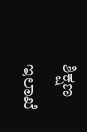ಶಿಕ್ಷಣ ಇಲಾಖೆ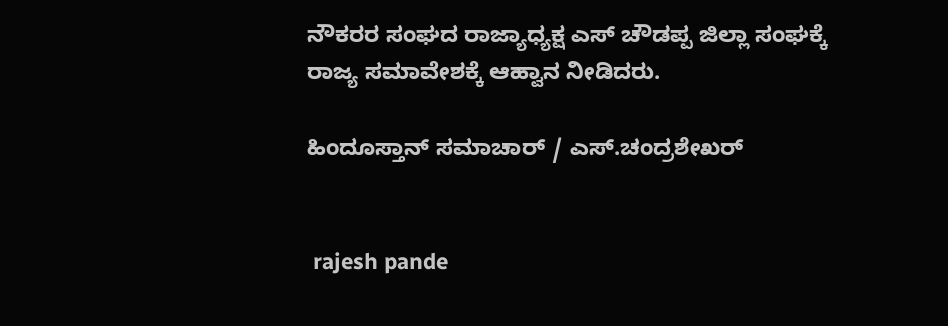ನೌಕರರ ಸಂಘದ ರಾಜ್ಯಾಧ್ಯಕ್ಷ ಎಸ್ ಚೌಡಪ್ಪ ಜಿಲ್ಲಾ ಸಂಘಕ್ಕೆ ರಾಜ್ಯ ಸಮಾವೇಶಕ್ಕೆ ಆಹ್ವಾನ ನೀಡಿದರು.

ಹಿಂದೂಸ್ತಾನ್ ಸಮಾಚಾರ್ / ಎಸ್.ಚಂದ್ರಶೇಖರ್


 rajesh pande